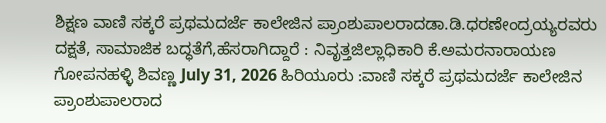ಶಿಕ್ಷಣ ವಾಣಿ ಸಕ್ಕರೆ ಪ್ರಥಮದರ್ಜೆ ಕಾಲೇಜಿನ ಪ್ರಾಂಶುಪಾಲರಾದಡಾ.ಡಿ.ಧರಣೇಂದ್ರಯ್ಯರವರು ದಕ್ಷತೆ, ಸಾಮಾಜಿಕ ಬದ್ಧತೆಗೆ,ಹೆಸರಾಗಿದ್ದಾರೆ : ನಿವೃತ್ತಜಿಲ್ಲಾಧಿಕಾರಿ ಕೆ.ಅಮರನಾರಾಯಣ ಗೋಪನಹಳ್ಳಿ ಶಿವಣ್ಣ July 31, 2026 ಹಿರಿಯೂರು :ವಾಣಿ ಸಕ್ಕರೆ ಪ್ರಥಮದರ್ಜೆ ಕಾಲೇಜಿನ ಪ್ರಾಂಶುಪಾಲರಾದ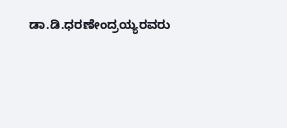ಡಾ.ಡಿ.ಧರಣೇಂದ್ರಯ್ಯರವರು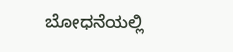ಬೋಧನೆಯಲ್ಲಿ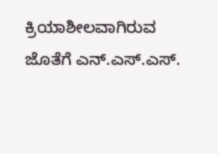ಕ್ರಿಯಾಶೀಲವಾಗಿರುವ ಜೊತೆಗೆ ಎನ್.ಎಸ್.ಎಸ್.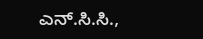ಎನ್.ಸಿ.ಸಿ.,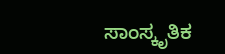ಸಾಂಸ್ಕೃತಿಕ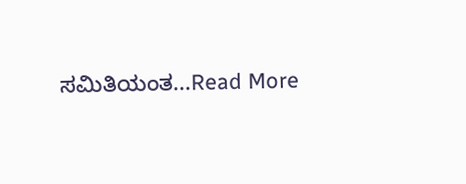ಸಮಿತಿಯಂತ...Read More